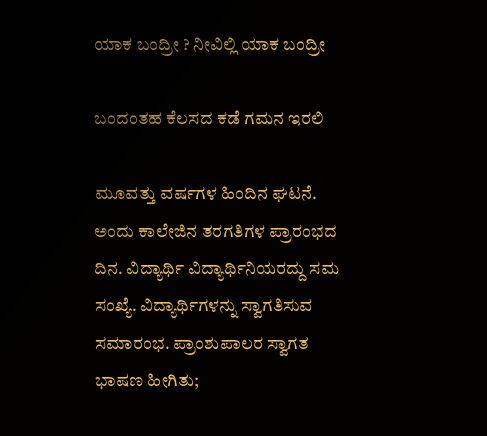ಯಾಕ ಬಂದ್ರೀ ? ನೀವಿಲ್ಲಿ ಯಾಕ ಬಂದ್ರೀ

ಬಂದಂತಹ ಕೆಲಸದ ಕಡೆ ಗಮನ ಇರಲಿ

ಮೂವತ್ತು ವರ್ಷಗಳ ಹಿಂದಿನ ಘಟನೆ. ಅಂದು ಕಾಲೇಜಿನ ತರಗತಿಗಳ ಪ್ರಾರಂಭದ ದಿನ. ವಿದ್ಯಾರ್ಥಿ ವಿದ್ಯಾರ್ಥಿನಿಯರದ್ದು ಸಮ ಸಂಖ್ಯೆ. ವಿದ್ಯಾರ್ಥಿಗಳನ್ನು ಸ್ವಾಗತಿಸುವ ಸಮಾರಂಭ. ಪ್ರಾಂಶುಪಾಲರ ಸ್ವಾಗತ ಭಾಷಣ ಹೀಗಿತು;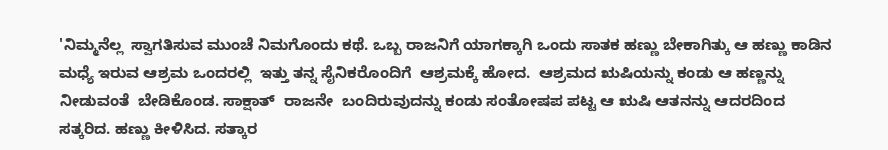'ನಿಮ್ಮನೆಲ್ಲ  ಸ್ವಾಗತಿಸುವ ಮುಂಚೆ ನಿಮಗೊಂದು ಕಥೆ. ಒಬ್ಬ ರಾಜನಿಗೆ ಯಾಗಕ್ಕಾಗಿ ಒಂದು ಸಾತಕ ಹಣ್ಣು ಬೇಕಾಗಿತ್ಕು ಆ ಹಣ್ಣು ಕಾಡಿನ ಮಧ್ಯೆ ಇರುವ ಆಶ್ರಮ ಒಂದರಲ್ಲಿ  ಇತ್ತು ತನ್ನ ಸೈನಿಕರೊಂದಿಗೆ  ಆಶ್ರಮಕ್ಕೆ ಹೋದ.  ಆಶ್ರಮದ ಋಷಿಯನ್ನು ಕಂಡು ಆ ಹಣ್ಣನ್ನು  ನೀಡುವಂತೆ  ಬೇಡಿಕೊಂಡ. ಸಾಕ್ಷಾತ್  ರಾಜನೇ  ಬಂದಿರುವುದನ್ನು ಕಂಡು ಸಂತೋಷಪ ಪಟ್ಟ ಆ ಋಷಿ ಆತನನ್ನು ಆದರದಿಂದ  ಸತ್ಕರಿದ. ಹಣ್ಣು ಕೀಳಿಸಿದ. ಸತ್ಕಾರ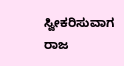ಸ್ವೀಕರಿಸುವಾಗ  ರಾಜ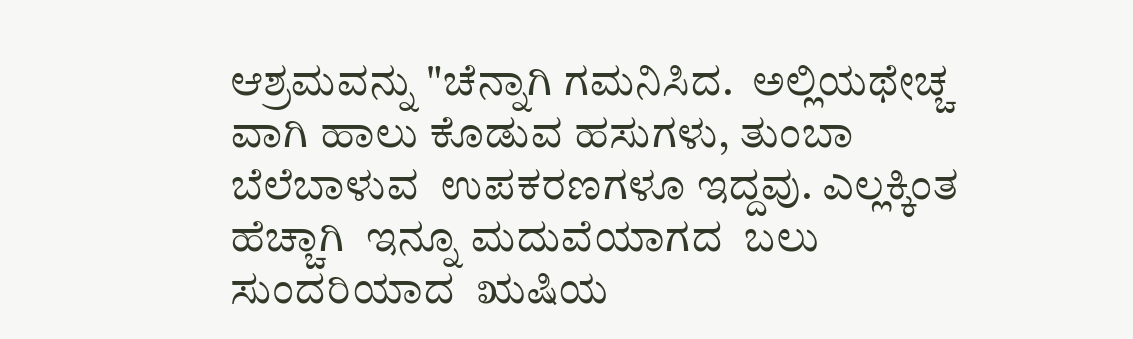ಆಶ್ರಮವನ್ನು "ಚೆನ್ನಾಗಿ ಗಮನಿಸಿದ.  ಅಲ್ಲಿಯಥೇಚ್ಚ ವಾಗಿ ಹಾಲು ಕೊಡುವ ಹಸುಗಳು, ತುಂಬಾ ಬೆಲೆಬಾಳುವ  ಉಪಕರಣಗಳೂ ಇದ್ದವು. ಎಲ್ಲಕ್ಕಿಂತ ಹೆಚ್ಚಾಗಿ  ಇನ್ನೂ ಮದುವೆಯಾಗದ  ಬಲು ಸುಂದರಿಯಾದ  ಋಷಿಯ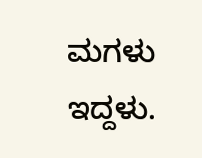ಮಗಳು ಇದ್ದಳು.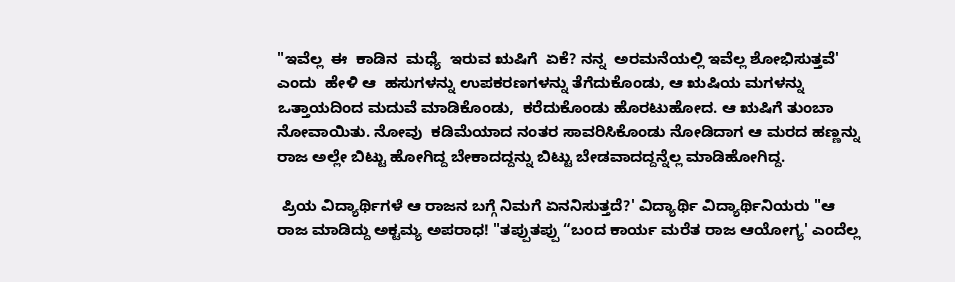"ಇವೆಲ್ಲ  ಈ  ಕಾಡಿನ  ಮಧ್ಯೆ  ಇರುವ ಋಷಿಗೆ  ಏಕೆ? ನನ್ನ  ಅರಮನೆಯಲ್ಲಿ ಇವೆಲ್ಲ ಶೋಭಿಸುತ್ತವೆ' ಎಂದು  ಹೇಳಿ ಆ  ಹಸುಗಳನ್ನು ಉಪಕರಣಗಳನ್ನು ತೆಗೆದುಕೊಂಡು, ಆ ಋಷಿಯ ಮಗಳನ್ನು ಒತ್ತಾಯದಿಂದ ಮದುವೆ ಮಾಡಿಕೊಂಡು,  ಕರೆದುಕೊಂಡು ಹೊರಟುಹೋದ. ಆ ಋಷಿಗೆ ತುಂಬಾ ನೋವಾಯಿತು. ನೋವು  ಕಡಿಮೆಯಾದ ನಂತರ ಸಾವರಿಸಿಕೊಂಡು ನೋಡಿದಾಗ ಆ ಮರದ ಹಣ್ಣನ್ನು ರಾಜ ಅಲ್ಲೇ ಬಿಟ್ಟು ಹೋಗಿದ್ದ ಬೇಕಾದದ್ದನ್ನು ಬಿಟ್ಟು ಬೇಡವಾದದ್ದನ್ನೆಲ್ಲ ಮಾಡಿಹೋಗಿದ್ದ.

 ಪ್ರಿಯ ವಿದ್ಯಾರ್ಥಿಗಳೆ ಆ ರಾಜನ ಬಗ್ಗೆ ನಿಮಗೆ ಏನನಿಸುತ್ತದೆ?' ವಿದ್ಯಾರ್ಥಿ ವಿದ್ಯಾರ್ಥಿನಿಯರು "ಆ ರಾಜ ಮಾಡಿದ್ದು ಅಕ್ಟಮ್ಯ ಅಪರಾಧ! "ತಪ್ಪುತಪ್ಪು “ಬಂದ ಕಾರ್ಯ ಮರೆತ ರಾಜ ಆಯೋಗ್ಯ' ಎಂದೆಲ್ಲ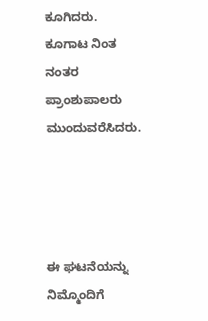ಕೂಗಿದರು. ಕೂಗಾಟ ನಿಂತ ನಂತರ ಪ್ರಾಂಶುಪಾಲರು ಮುಂದುವರೆಸಿದರು.




ಈ ಘಟನೆಯನ್ನು ನಿಮ್ಮೊಂದಿಗೆ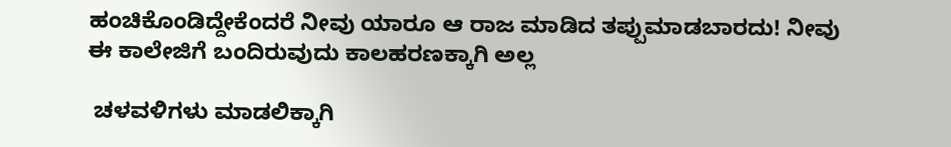ಹಂಚಿಕೊಂಡಿದ್ದೇಕೆಂದರೆ ನೀವು ಯಾರೂ ಆ ರಾಜ ಮಾಡಿದ ತಪ್ಪುಮಾಡಬಾರದು! ನೀವು ಈ ಕಾಲೇಜಿಗೆ ಬಂದಿರುವುದು ಕಾಲಹರಣಕ್ಕಾಗಿ ಅಲ್ಲ

 ಚಳವಳಿಗಳು ಮಾಡಲಿಕ್ಕಾಗಿ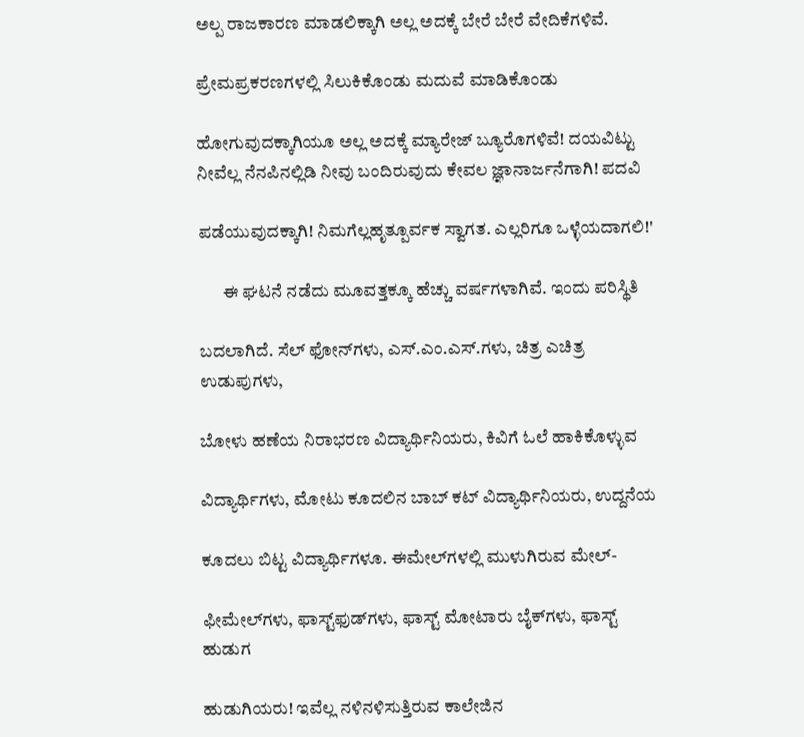ಅಲ್ಪ ರಾಜಕಾರಣ ಮಾಡಲಿಕ್ಕಾಗಿ ಅಲ್ಲ ಅದಕ್ಕೆ ಬೇರೆ ಬೇರೆ ವೇದಿಕೆಗಳಿವೆ.

ಪ್ರೇಮಪ್ರಕರಣಗಳಲ್ಲಿ ಸಿಲುಕಿಕೊಂಡು ಮದುವೆ ಮಾಡಿಕೊಂಡು

ಹೋಗುವುದಕ್ಕಾಗಿಯೂ ಅಲ್ಲ ಅದಕ್ಕೆ ಮ್ಯಾರೇಜ್‌ ಬ್ಯೂರೊಗಳಿವೆ! ದಯವಿಟ್ಟು ನೀವೆಲ್ಲ ನೆನಪಿನಲ್ಲಿಡಿ ನೀವು ಬಂದಿರುವುದು ಕೇವಲ ಜ್ಞಾನಾರ್ಜನೆಗಾಗಿ! ಪದವಿ

ಪಡೆಯುವುದಕ್ಕಾಗಿ! ನಿಮಗೆಲ್ಲಹೃತ್ಪೂರ್ವಕ ಸ್ವಾಗತ. ಎಲ್ಲರಿಗೂ ಒಳ್ಳೆಯದಾಗಲಿ!'

       ಈ ಘಟನೆ ನಡೆದು ಮೂವತ್ತಕ್ಕೂ ಹೆಚ್ಚು ವರ್ಷಗಳಾಗಿವೆ. ಇಂದು ಪರಿಸ್ಥಿತಿ

ಬದಲಾಗಿದೆ. ಸೆಲ್‌ ಫೋನ್‌ಗಳು, ಎಸ್‌.ಎಂ.ಎಸ್‌.ಗಳು, ಚಿತ್ರ ಎಚಿತ್ರ ಉಡುಪುಗಳು,

ಬೋಳು ಹಣೆಯ ನಿರಾಭರಣ ವಿದ್ಯಾರ್ಥಿನಿಯರು, ಕಿವಿಗೆ ಓಲೆ ಹಾಕಿಕೊಳ್ಳುವ

ವಿದ್ಯಾರ್ಥಿಗಳು, ಮೋಟು ಕೂದಲಿನ ಬಾಬ್‌ ಕಟ್‌ ವಿದ್ಯಾರ್ಥಿನಿಯರು, ಉದ್ದನೆಯ

ಕೂದಲು ಬಿಟ್ಟ ವಿದ್ಯಾರ್ಥಿಗಳೂ. ಈಮೇಲ್‌ಗಳಲ್ಲಿ ಮುಳುಗಿರುವ ಮೇಲ್‌-

ಫೀಮೇಲ್‌ಗಳು, ಫಾಸ್ಟ್‌ಫುಡ್‌ಗಳು, ಫಾಸ್ಟ್‌ ಮೋಟಾರು ಬೈಕ್‌ಗಳು, ಫಾಸ್ಟ್‌ ಹುಡುಗ

ಹುಡುಗಿಯರು! ಇವೆಲ್ಲ ನಳಿನಳಿಸುತ್ತಿರುವ ಕಾಲೇಜಿನ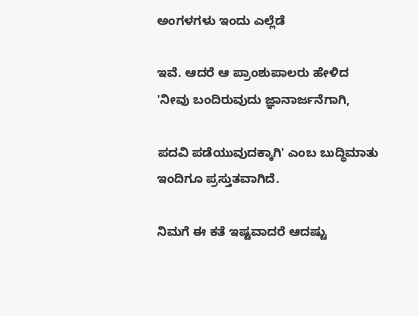ಅಂಗಳಗಳು ಇಂದು ಎಲ್ಲೆಡೆ

ಇವೆ. ಆದರೆ ಆ ಪ್ರಾಂಶುಪಾಲರು ಹೇಳಿದ 'ನೀವು ಬಂದಿರುವುದು ಜ್ಞಾನಾರ್ಜನೆಗಾಗಿ,

ಪದವಿ ಪಡೆಯುವುದಕ್ಕಾಗಿ' ಎಂಬ ಬುದ್ಧಿಮಾತು ಇಂದಿಗೂ ಪ್ರಸ್ತುತವಾಗಿದೆ.

ನಿಮಗೆ ಈ ಕತೆ ಇಷ್ಟವಾದರೆ ಆದಷ್ಟು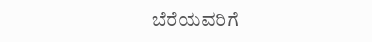ಬೆರೆಯವರಿಗೆ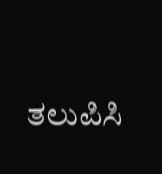ತಲುಪಿಸಿ